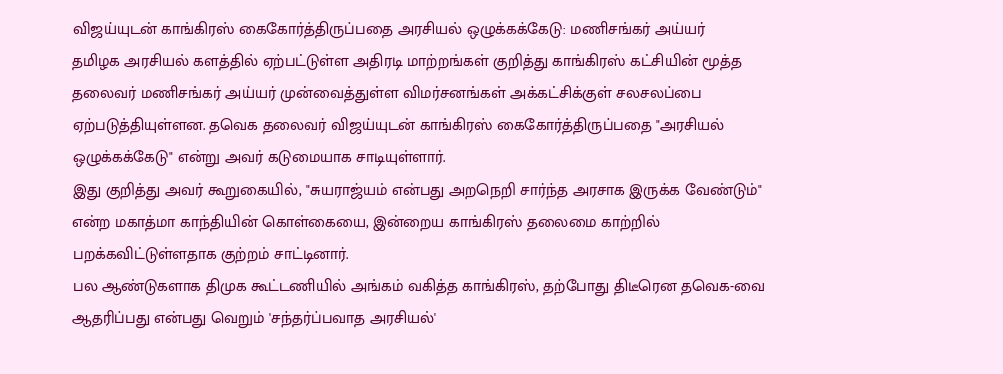விஜய்யுடன் காங்கிரஸ் கைகோர்த்திருப்பதை அரசியல் ஒழுக்கக்கேடு: மணிசங்கர் அய்யர்
தமிழக அரசியல் களத்தில் ஏற்பட்டுள்ள அதிரடி மாற்றங்கள் குறித்து காங்கிரஸ் கட்சியின் மூத்த தலைவர் மணிசங்கர் அய்யர் முன்வைத்துள்ள விமர்சனங்கள் அக்கட்சிக்குள் சலசலப்பை ஏற்படுத்தியுள்ளன. தவெக தலைவர் விஜய்யுடன் காங்கிரஸ் கைகோர்த்திருப்பதை "அரசியல் ஒழுக்கக்கேடு" என்று அவர் கடுமையாக சாடியுள்ளார்.
இது குறித்து அவர் கூறுகையில், "சுயராஜ்யம் என்பது அறநெறி சார்ந்த அரசாக இருக்க வேண்டும்" என்ற மகாத்மா காந்தியின் கொள்கையை, இன்றைய காங்கிரஸ் தலைமை காற்றில் பறக்கவிட்டுள்ளதாக குற்றம் சாட்டினார்.
பல ஆண்டுகளாக திமுக கூட்டணியில் அங்கம் வகித்த காங்கிரஸ், தற்போது திடீரென தவெக-வை ஆதரிப்பது என்பது வெறும் 'சந்தர்ப்பவாத அரசியல்'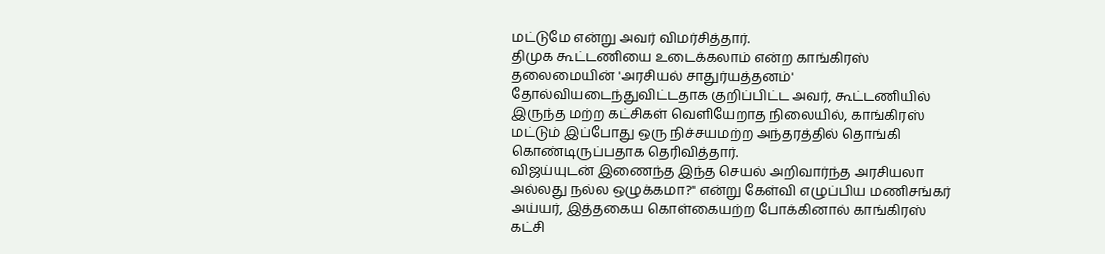மட்டுமே என்று அவர் விமர்சித்தார்.
திமுக கூட்டணியை உடைக்கலாம் என்ற காங்கிரஸ் தலைமையின் 'அரசியல் சாதுர்யத்தனம்' தோல்வியடைந்துவிட்டதாக குறிப்பிட்ட அவர், கூட்டணியில் இருந்த மற்ற கட்சிகள் வெளியேறாத நிலையில், காங்கிரஸ் மட்டும் இப்போது ஒரு நிச்சயமற்ற அந்தரத்தில் தொங்கி கொண்டிருப்பதாக தெரிவித்தார்.
விஜய்யுடன் இணைந்த இந்த செயல் அறிவார்ந்த அரசியலா அல்லது நல்ல ஒழுக்கமா?" என்று கேள்வி எழுப்பிய மணிசங்கர் அய்யர், இத்தகைய கொள்கையற்ற போக்கினால் காங்கிரஸ் கட்சி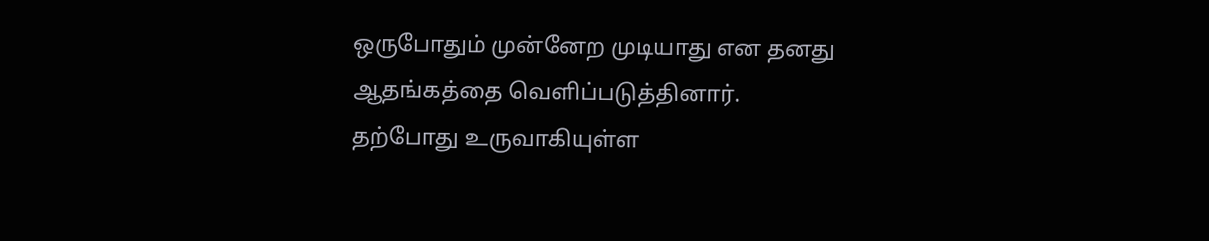ஒருபோதும் முன்னேற முடியாது என தனது ஆதங்கத்தை வெளிப்படுத்தினார்.
தற்போது உருவாகியுள்ள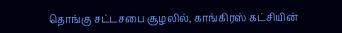தொங்கு சட்டசபை சூழலில், காங்கிரஸ் கட்சியின்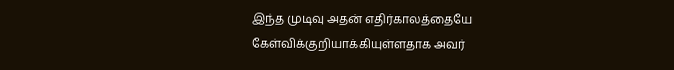இந்த முடிவு அதன் எதிர்காலத்தையே கேள்விக்குறியாக்கியுள்ளதாக அவர்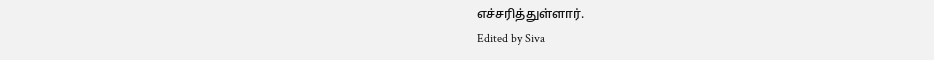எச்சரித்துள்ளார்.
Edited by Siva